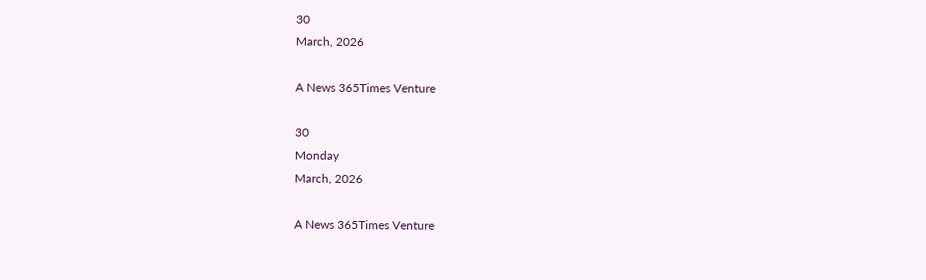30
March, 2026

A News 365Times Venture

30
Monday
March, 2026

A News 365Times Venture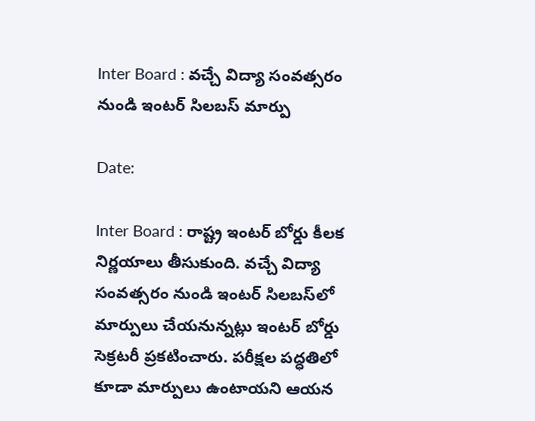Inter Board : వచ్చే విద్యా సంవత్సరం నుండి ఇంటర్ సిలబస్ మార్పు

Date:

Inter Board : రాష్ట్ర ఇంటర్ బోర్డు కీలక నిర్ణయాలు తీసుకుంది. వచ్చే విద్యా సంవత్సరం నుండి ఇంటర్ సిలబస్‌లో మార్పులు చేయనున్నట్లు ఇంటర్ బోర్డు సెక్రటరీ ప్రకటించారు. పరీక్షల పద్ధతిలో కూడా మార్పులు ఉంటాయని ఆయన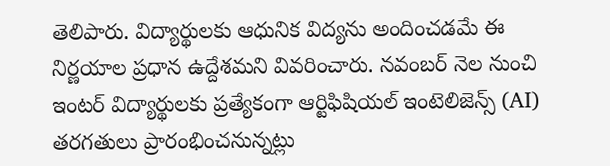తెలిపారు. విద్యార్థులకు ఆధునిక విద్యను అందించడమే ఈ నిర్ణయాల ప్రధాన ఉద్దేశమని వివరించారు. నవంబర్‌ నెల నుంచి ఇంటర్ విద్యార్థులకు ప్రత్యేకంగా ఆర్టిఫిషియల్ ఇంటెలిజెన్స్ (AI) తరగతులు ప్రారంభించనున్నట్లు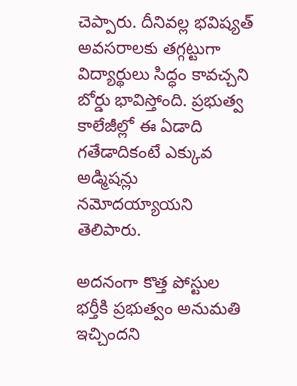చెప్పారు. దీనివల్ల భవిష్యత్‌ అవసరాలకు తగ్గట్టుగా విద్యార్థులు సిద్ధం కావచ్చని బోర్డు భావిస్తోంది. ప్రభుత్వ కాలేజీల్లో ఈ ఏడాది గతేడాదికంటే ఎక్కువ అడ్మిషన్లు నమోదయ్యాయని తెలిపారు.

అదనంగా కొత్త పోస్టుల భర్తీకి ప్రభుత్వం అనుమతి ఇచ్చిందని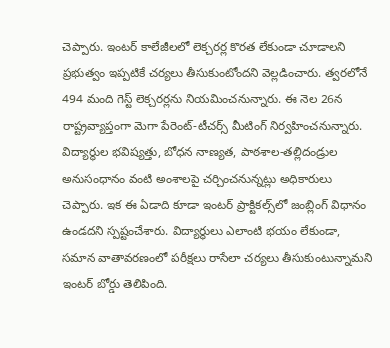చెప్పారు. ఇంటర్ కాలేజీలలో లెక్చరర్ల కొరత లేకుండా చూడాలని ప్రభుత్వం ఇప్పటికే చర్యలు తీసుకుంటోందని వెల్లడించారు. త్వరలోనే 494 మంది గెస్ట్ లెక్చరర్లను నియమించనున్నారు. ఈ నెల 26న రాష్ట్రవ్యాప్తంగా మెగా పేరెంట్-టీచర్స్ మీటింగ్ నిర్వహించనున్నారు. విద్యార్థుల భవిష్యత్తు, బోధన నాణ్యత, పాఠశాల-తల్లిదండ్రుల అనుసంధానం వంటి అంశాలపై చర్చించనున్నట్లు అధికారులు చెప్పారు. ఇక ఈ ఏడాది కూడా ఇంటర్ ప్రాక్టికల్స్‌లో జంబ్లింగ్ విధానం ఉండదని స్పష్టంచేశారు. విద్యార్థులు ఎలాంటి భయం లేకుండా, సమాన వాతావరణంలో పరీక్షలు రాసేలా చర్యలు తీసుకుంటున్నామని ఇంటర్ బోర్డు తెలిపింది.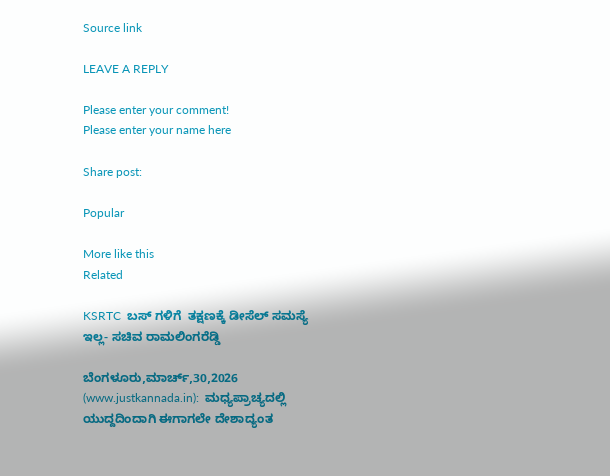Source link

LEAVE A REPLY

Please enter your comment!
Please enter your name here

Share post:

Popular

More like this
Related

KSRTC  ಬಸ್ ಗಳಿಗೆ  ತಕ್ಷಣಕ್ಕೆ ಡೀಸೆಲ್ ಸಮಸ್ಯೆ ಇಲ್ಲ- ಸಚಿವ ರಾಮಲಿಂಗರೆಡ್ಡಿ

ಬೆಂಗಳೂರು,ಮಾರ್ಚ್,30,2026 (www.justkannada.in):  ಮಧ್ಯಪ್ರಾಚ್ಯದಲ್ಲಿ ಯುದ್ದದಿಂದಾಗಿ ಈಗಾಗಲೇ ದೇಶಾದ್ಯಂತ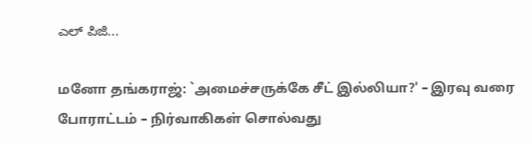ಎಲ್ ಪಿಜಿ...

மனோ தங்கராஜ்: `அமைச்சருக்கே சீட் இல்லியா?' – இரவு வரை போராட்டம் – நிர்வாகிகள் சொல்வது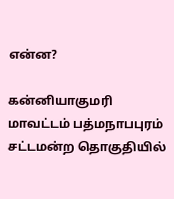என்ன?

கன்னியாகுமரி மாவட்டம் பத்மநாபபுரம் சட்டமன்ற தொகுதியில்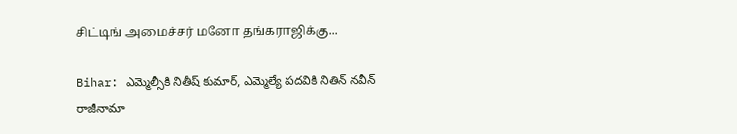சிட்டிங் அமைச்சர் மனோ தங்கராஜிக்கு...

Bihar: ఎమ్మెల్సీకి నితీష్ కుమార్, ఎమ్మెల్యే పదవికి నితిన్ నవీన్ రాజీనామా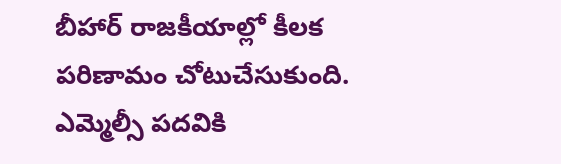బీహార్ రాజకీయాల్లో కీలక పరిణామం చోటుచేసుకుంది. ఎమ్మెల్సీ పదవికి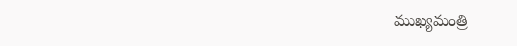ముఖ్యమంత్రి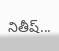నితీష్...